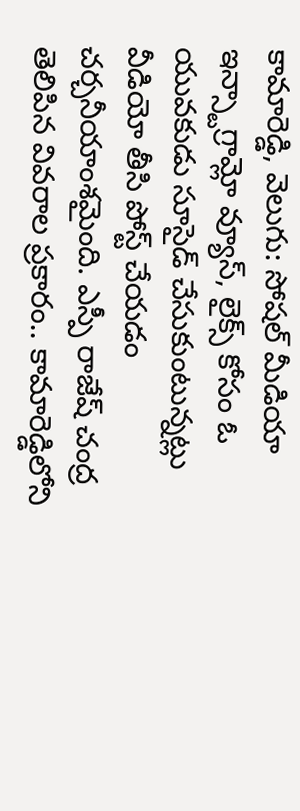కామారెడ్డి, వెలుగు: సోషల్ మీడియా ఇన్స్టాగ్రామ్లో వ్యూస్, లైక్స్ కోసం ఓ యువకుడు సూసైడ్ చేసుకుంటున్నట్లు వీడియో తీసి పోస్ట్ చేయడం చర్చనీయాంశమైంది. ఎస్పీ రాజేష్ చంద్ర తెలిపిన వివరాల ప్రకారం.. కామారెడ్డిలోని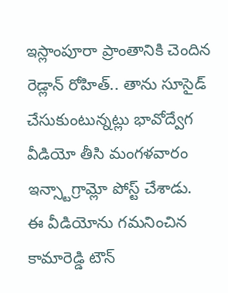ఇస్లాంపూరా ప్రాంతానికి చెందిన రెడ్లాన్ రోహిత్.. తాను సూసైడ్ చేసుకుంటున్నట్లు భావోద్వేగ వీడియో తీసి మంగళవారం ఇన్స్టాగ్రామ్లో పోస్ట్ చేశాడు.
ఈ వీడియోను గమనించిన కామారెడ్డి టౌన్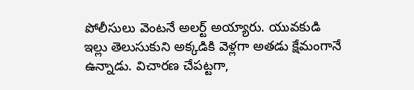పోలీసులు వెంటనే అలర్ట్ అయ్యారు. యువకుడి ఇల్లు తెలుసుకుని అక్కడికి వెళ్లగా అతడు క్షేమంగానే ఉన్నాడు. విచారణ చేపట్టగా,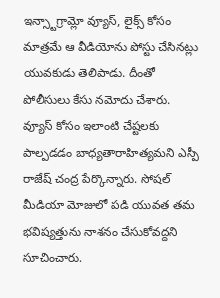ఇన్స్టాగ్రామ్లో వ్యూస్, లైక్స్ కోసం మాత్రమే ఆ వీడియోను పోస్టు చేసినట్లు యువకుడు తెలిపాడు. దీంతో పోలీసులు కేసు నమోదు చేశారు.
వ్యూస్ కోసం ఇలాంటి చేష్టలకు పాల్పడడం బాధ్యతారాహిత్యమని ఎస్పీ రాజేష్ చంద్ర పేర్కొన్నారు. సోషల్ మీడియా మోజులో పడి యువత తమ భవిష్యత్తును నాశనం చేసుకోవద్దని సూచించారు.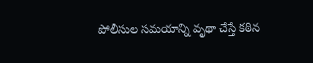పోలీసుల సమయాన్ని వృథా చేస్తే కఠిన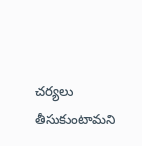చర్యలు తీసుకుంటామని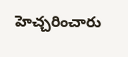హెచ్చరించారు